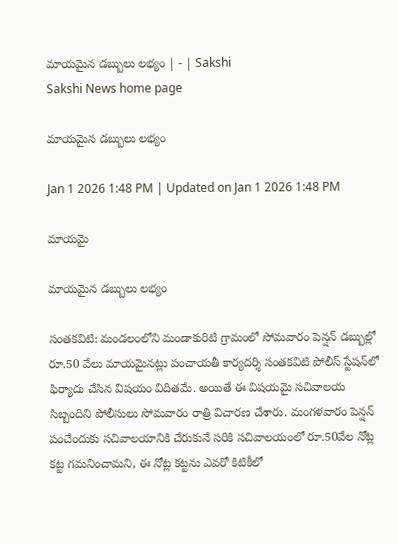మాయమైన డబ్బులు లభ్యం | - | Sakshi
Sakshi News home page

మాయమైన డబ్బులు లభ్యం

Jan 1 2026 1:48 PM | Updated on Jan 1 2026 1:48 PM

మాయమై

మాయమైన డబ్బులు లభ్యం

సంతకవిటి: మండలంలోని మండాకురిటి గ్రామంలో సోమవారం పెన్షన్‌ డబ్బుల్లో రూ.50 వేలు మాయమైనట్లు పంచాయతీ కార్యదర్శి సంతకవిటి పోలీస్‌ స్టేషన్‌లో ఫిర్యాదు చేసిన విషయం విదితమే. అయితే ఈ విషయమై సచివాలయ సిబ్బందిని పోలీసులు సోమవారం రాత్రి విచారణ చేశారు. మంగళవారం పెన్షన్‌ పంచేందుకు సచివాలయానికి చేరుకునే సరికి సచివాలయంలో రూ.50వేల నోట్ల కట్ట గమనించామని, ఈ నోట్ల కట్టను ఎవరో కిటికీలో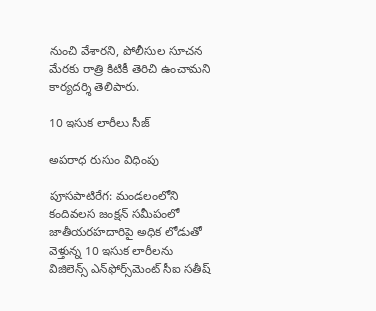నుంచి వేశారని, పోలీసుల సూచన మేరకు రాత్రి కిటికీ తెరిచి ఉంచామని కార్యదర్శి తెలిపారు.

10 ఇసుక లారీలు సీజ్‌

అపరాధ రుసుం విధింపు

పూసపాటిరేగ: మండలంలోని కందివలస జంక్షన్‌ సమీపంలో జాతీయరహదారిపై అధిక లోడుతో వెళ్తున్న 10 ఇసుక లారీలను విజిలెన్స్‌ ఎన్‌ఫోర్స్‌మెంట్‌ సీఐ సతీష్‌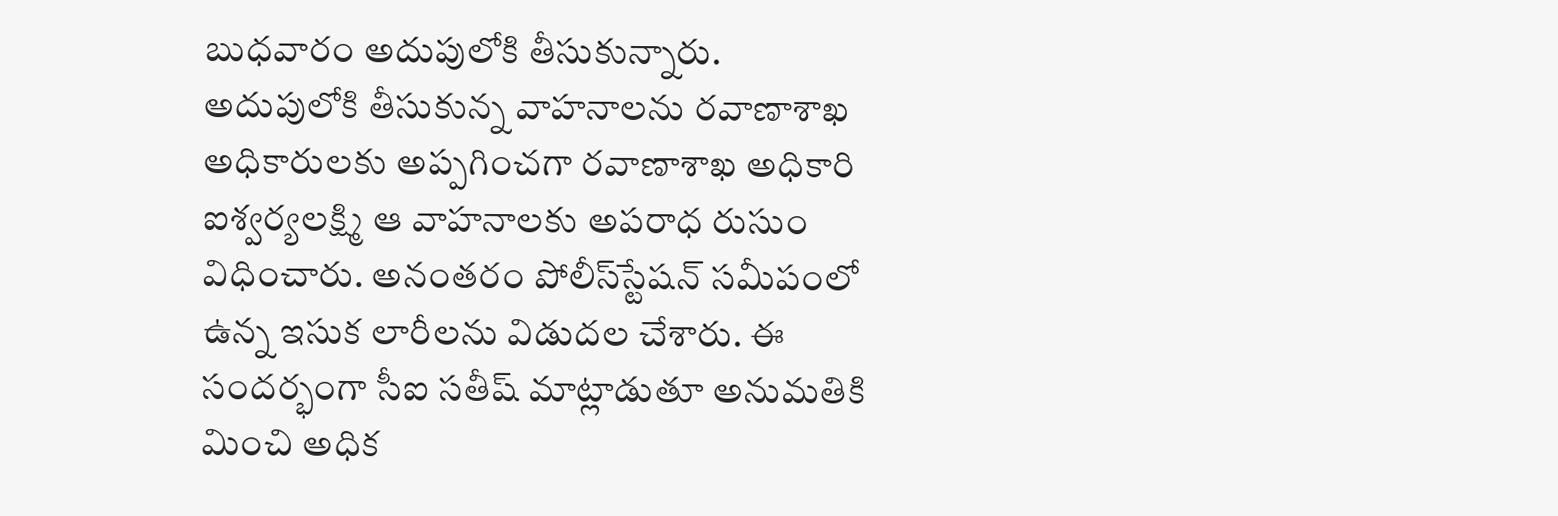బుధవారం అదుపులోకి తీసుకున్నారు. అదుపులోకి తీసుకున్న వాహనాలను రవాణాశాఖ అధికారులకు అప్పగించగా రవాణాశాఖ అధికారి ఐశ్వర్యలక్ష్మి ఆ వాహనాలకు అపరాధ రుసుం విధించారు. అనంతరం పోలీస్‌స్టేషన్‌ సమీపంలో ఉన్న ఇసుక లారీలను విడుదల చేశారు. ఈ సందర్భంగా సీఐ సతీష్‌ మాట్లాడుతూ అనుమతికి మించి అధిక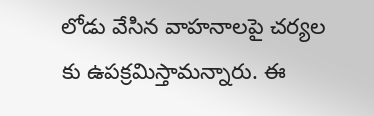లోడు వేసిన వాహనాలపై చర్యల కు ఉపక్రమిస్తామన్నారు. ఈ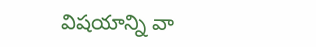విషయాన్ని వా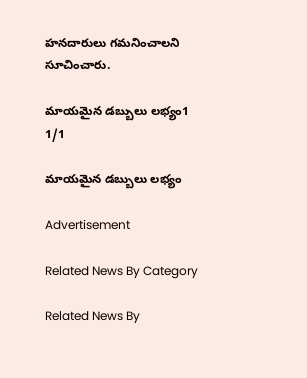హనదారులు గమనించాలని సూచించారు.

మాయమైన డబ్బులు లభ్యం1
1/1

మాయమైన డబ్బులు లభ్యం

Advertisement

Related News By Category

Related News By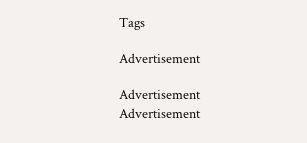Tags

Advertisement

Advertisement
Advertisement